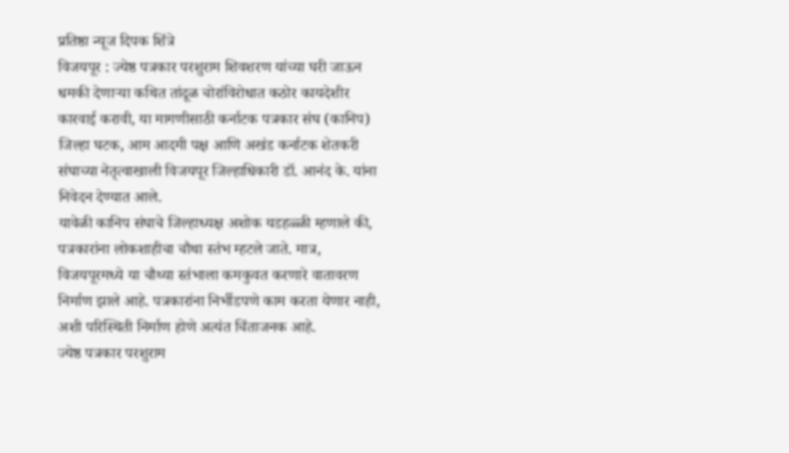प्रतिष्ठा न्यूज दिपक शिंत्रे
विजयपूर : ज्येष्ठ पत्रकार परशुराम शिवशरण यांच्या घरी जाऊन धमकी देणाऱ्या कथित तांदूळ चोरांविरोधात कठोर कायदेशीर कारवाई करावी, या मागणीसाठी कर्नाटक पत्रकार संघ (कानिप) जिल्हा घटक, आम आदमी पक्ष आणि अखंड कर्नाटक शेतकरी संघाच्या नेतृत्वाखाली विजयपूर जिल्हाधिकारी डॉ. आनंद के. यांना निवेदन देण्यात आले.
यावेळी कानिप संघाचे जिल्हाध्यक्ष अशोक यडहळ्ळी म्हणाले की, पत्रकारांना लोकशाहीचा चौथा स्तंभ म्हटले जाते. मात्र, विजयपूरमध्ये या चौथ्या स्तंभाला कमकुवत करणारे वातावरण निर्माण झाले आहे. पत्रकारांना निर्भीडपणे काम करता येणार नाही, अशी परिस्थिती निर्माण होणे अत्यंत चिंताजनक आहे.
ज्येष्ठ पत्रकार परशुराम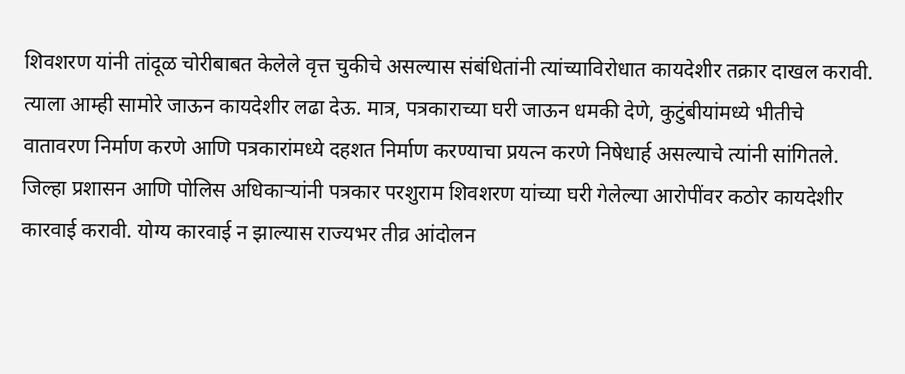शिवशरण यांनी तांदूळ चोरीबाबत केलेले वृत्त चुकीचे असल्यास संबंधितांनी त्यांच्याविरोधात कायदेशीर तक्रार दाखल करावी. त्याला आम्ही सामोरे जाऊन कायदेशीर लढा देऊ. मात्र, पत्रकाराच्या घरी जाऊन धमकी देणे, कुटुंबीयांमध्ये भीतीचे वातावरण निर्माण करणे आणि पत्रकारांमध्ये दहशत निर्माण करण्याचा प्रयत्न करणे निषेधार्ह असल्याचे त्यांनी सांगितले.
जिल्हा प्रशासन आणि पोलिस अधिकाऱ्यांनी पत्रकार परशुराम शिवशरण यांच्या घरी गेलेल्या आरोपींवर कठोर कायदेशीर कारवाई करावी. योग्य कारवाई न झाल्यास राज्यभर तीव्र आंदोलन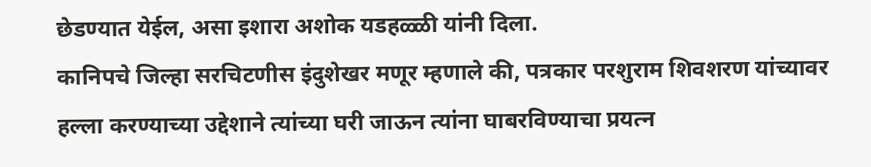छेडण्यात येईल, असा इशारा अशोक यडहळ्ळी यांनी दिला.
कानिपचे जिल्हा सरचिटणीस इंदुशेखर मणूर म्हणाले की, पत्रकार परशुराम शिवशरण यांच्यावर हल्ला करण्याच्या उद्देशाने त्यांच्या घरी जाऊन त्यांना घाबरविण्याचा प्रयत्न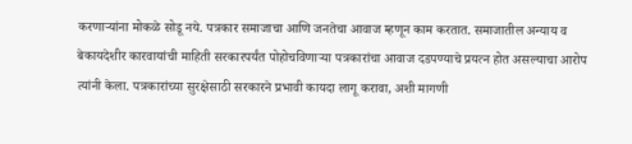करणाऱ्यांना मोकळे सोडू नये. पत्रकार समाजाचा आणि जनतेचा आवाज म्हणून काम करतात. समाजातील अन्याय व बेकायदेशीर कारवायांची माहिती सरकारपर्यंत पोहोचविणाऱ्या पत्रकारांचा आवाज दडपण्याचे प्रयत्न होत असल्याचा आरोप त्यांनी केला. पत्रकारांच्या सुरक्षेसाठी सरकारने प्रभावी कायदा लागू करावा, अशी मागणी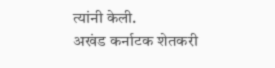त्यांनी केली.
अखंड कर्नाटक शेतकरी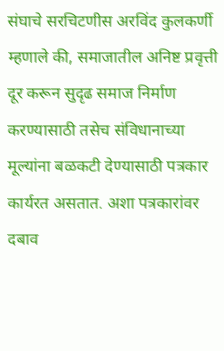संघाचे सरचिटणीस अरविंद कुलकर्णी म्हणाले की, समाजातील अनिष्ट प्रवृत्ती दूर करून सुदृढ समाज निर्माण करण्यासाठी तसेच संविधानाच्या मूल्यांना बळकटी देण्यासाठी पत्रकार कार्यरत असतात. अशा पत्रकारांवर दबाव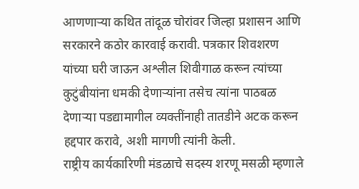आणणाऱ्या कथित तांदूळ चोरांवर जिल्हा प्रशासन आणि सरकारने कठोर कारवाई करावी. पत्रकार शिवशरण यांच्या घरी जाऊन अश्लील शिवीगाळ करून त्यांच्या कुटुंबीयांना धमकी देणाऱ्यांना तसेच त्यांना पाठबळ देणाऱ्या पडद्यामागील व्यक्तींनाही तातडीने अटक करून हद्दपार करावे, अशी मागणी त्यांनी केली.
राष्ट्रीय कार्यकारिणी मंडळाचे सदस्य शरणू मसळी म्हणाले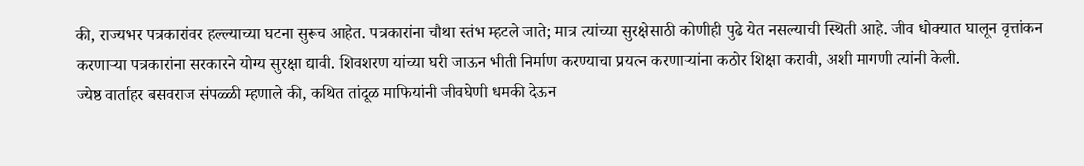की, राज्यभर पत्रकारांवर हल्ल्याच्या घटना सुरूच आहेत. पत्रकारांना चौथा स्तंभ म्हटले जाते; मात्र त्यांच्या सुरक्षेसाठी कोणीही पुढे येत नसल्याची स्थिती आहे. जीव धोक्यात घालून वृत्तांकन करणाऱ्या पत्रकारांना सरकारने योग्य सुरक्षा द्यावी. शिवशरण यांच्या घरी जाऊन भीती निर्माण करण्याचा प्रयत्न करणाऱ्यांना कठोर शिक्षा करावी, अशी मागणी त्यांनी केली.
ज्येष्ठ वार्ताहर बसवराज संपळ्ळी म्हणाले की, कथित तांदूळ माफियांनी जीवघेणी धमकी देऊन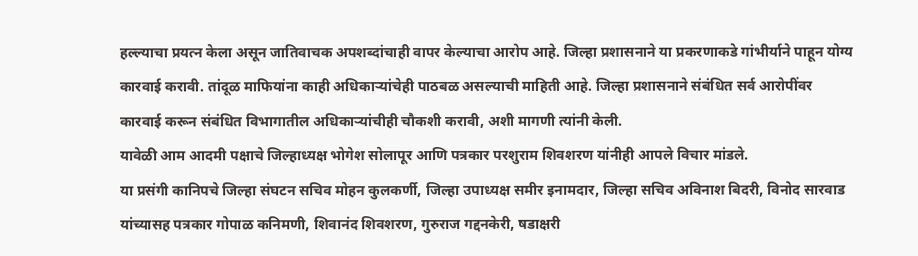हल्ल्याचा प्रयत्न केला असून जातिवाचक अपशब्दांचाही वापर केल्याचा आरोप आहे. जिल्हा प्रशासनाने या प्रकरणाकडे गांभीर्याने पाहून योग्य कारवाई करावी. तांदूळ माफियांना काही अधिकाऱ्यांचेही पाठबळ असल्याची माहिती आहे. जिल्हा प्रशासनाने संबंधित सर्व आरोपींवर कारवाई करून संबंधित विभागातील अधिकाऱ्यांचीही चौकशी करावी, अशी मागणी त्यांनी केली.
यावेळी आम आदमी पक्षाचे जिल्हाध्यक्ष भोगेश सोलापूर आणि पत्रकार परशुराम शिवशरण यांनीही आपले विचार मांडले.
या प्रसंगी कानिपचे जिल्हा संघटन सचिव मोहन कुलकर्णी, जिल्हा उपाध्यक्ष समीर इनामदार, जिल्हा सचिव अविनाश बिदरी, विनोद सारवाड यांच्यासह पत्रकार गोपाळ कनिमणी, शिवानंद शिवशरण, गुरुराज गद्दनकेरी, षडाक्षरी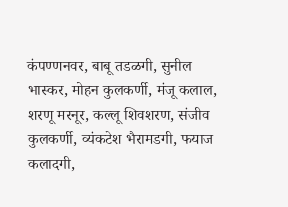कंपण्णनवर, बाबू तडळगी, सुनील भास्कर, मोहन कुलकर्णी, मंजू कलाल, शरणू मरनूर, कल्लू शिवशरण, संजीव कुलकर्णी, व्यंकटेश भैरामडगी, फयाज कलादगी,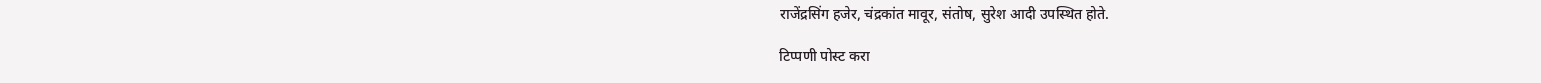राजेंद्रसिंग हजेर, चंद्रकांत मावूर, संतोष, सुरेश आदी उपस्थित होते.

टिप्पणी पोस्ट करा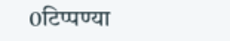0टिप्पण्या